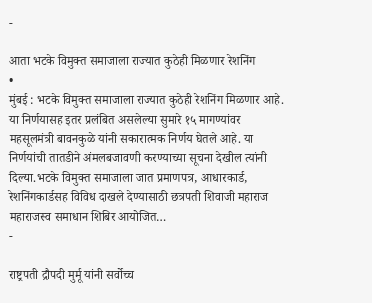-

आता भटके विमुक्त समाजाला राज्यात कुठेही मिळणार रेशनिंग
•
मुंबई : भटके विमुक्त समाजाला राज्यात कुठेही रेशनिंग मिळणार आहे. या निर्णयासह इतर प्रलंबित असलेल्या सुमारे १५ मागण्यांवर महसूलमंत्री बावनकुळे यांनी सकारात्मक निर्णय घेतले आहे. या निर्णयांची तातडीने अंमलबजावणी करण्याच्या सूचना देखील त्यांनी दिल्या.भटके विमुक्त समाजाला जात प्रमाणपत्र, आधारकार्ड, रेशनिंगकार्डसह विविध दाखले देण्यासाठी छत्रपती शिवाजी महाराज महाराजस्व समाधान शिबिर आयोजित…
-

राष्ट्रपती द्रौपदी मुर्मू यांनी सर्वोच्च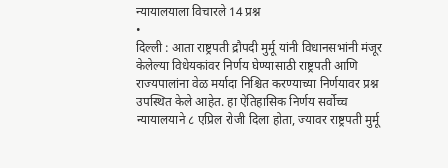न्यायालयाला विचारले 14 प्रश्न
•
दिल्ली : आता राष्ट्रपती द्रौपदी मुर्मू यांनी विधानसभांनी मंजूर केलेल्या विधेयकांवर निर्णय घेण्यासाठी राष्ट्रपती आणि राज्यपालांना वेळ मर्यादा निश्चित करण्याच्या निर्णयावर प्रश्न उपस्थित केले आहेत. हा ऐतिहासिक निर्णय सर्वोच्च न्यायालयाने ८ एप्रिल रोजी दिला होता, ज्यावर राष्ट्रपती मुर्मू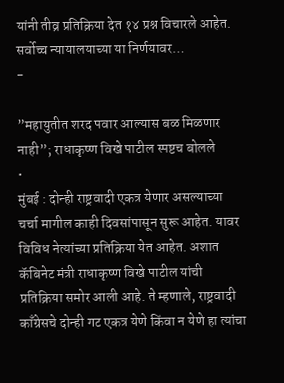यांनी तीव्र प्रतिक्रिया देत १४ प्रश्न विचारले आहेत. सर्वोच्च न्यायालयाच्या या निर्णयावर…
-

”महायुतीत शरद पवार आल्यास बळ मिळणार नाही”; राधाकृष्ण विखे पाटील स्पष्टच बोलले
•
मुंबई : दोन्ही राष्ट्रवादी एकत्र येणार असल्याच्या चर्चा मागील काही दिवसांपासून सुरू आहेत. यावर विविध नेत्यांच्या प्रतिक्रिया येत आहेत. अशात कॅबिनेट मंत्री राधाकृष्ण विखे पाटील यांची प्रतिक्रिया समोर आली आहे. ते म्हणाले, राष्ट्रवादी काँग्रेसचे दोन्ही गट एकत्र येणे किंवा न येणे हा त्यांचा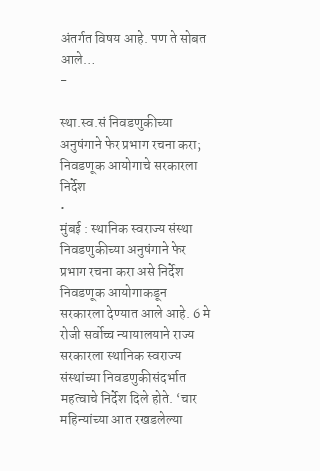अंतर्गत विषय आहे. पण ते सोबत आले…
-

स्था.स्व.सं निवडणुकीच्या अनुषंगाने फेर प्रभाग रचना करा; निवडणूक आयोगाचे सरकारला निर्देश
•
मुंबई : स्थानिक स्वराज्य संस्था निवडणुकीच्या अनुषंगाने फेर प्रभाग रचना करा असे निर्देश निवडणूक आयोगाकडून सरकारला देण्यात आले आहे. 6 मे रोजी सर्वोच्च न्यायालयाने राज्य सरकारला स्थानिक स्वराज्य संस्थांच्या निवडणुकीसंदर्भात महत्वाचे निर्देश दिले होते. ‘चार महिन्यांच्या आत रखडलेल्या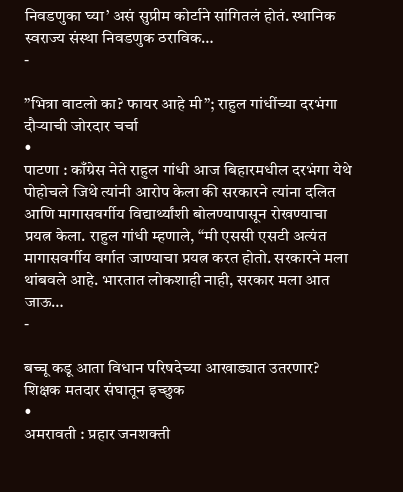निवडणुका घ्या’ असं सुप्रीम कोर्टाने सांगितलं होतं. स्थानिक स्वराज्य संस्था निवडणुक ठराविक…
-

”भित्रा वाटलो का? फायर आहे मी”; राहुल गांधींच्या दरभंगा दौऱ्याची जोरदार चर्चा
•
पाटणा : काँग्रेस नेते राहुल गांधी आज बिहारमधील दरभंगा येथे पोहोचले जिथे त्यांनी आरोप केला की सरकारने त्यांना दलित आणि मागासवर्गीय विद्यार्थ्यांशी बोलण्यापासून रोखण्याचा प्रयत्न केला. राहुल गांधी म्हणाले, “मी एससी एसटी अत्यंत मागासवर्गीय वर्गात जाण्याचा प्रयत्न करत होतो. सरकारने मला थांबवले आहे. भारतात लोकशाही नाही, सरकार मला आत जाऊ…
-

बच्चू कडू आता विधान परिषदेच्या आखाड्यात उतरणार? शिक्षक मतदार संघातून इच्छुक
•
अमरावती : प्रहार जनशक्ती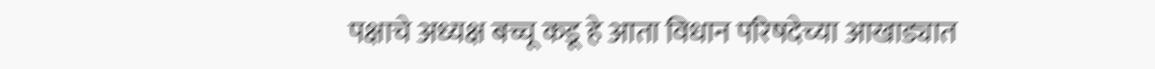पक्षाचे अध्यक्ष बच्चू कडू हे आता विधान परिषदेच्या आखाड्यात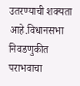उतरण्याची शक्यता आहे.विधानसभा निवडणुकीत पराभवाचा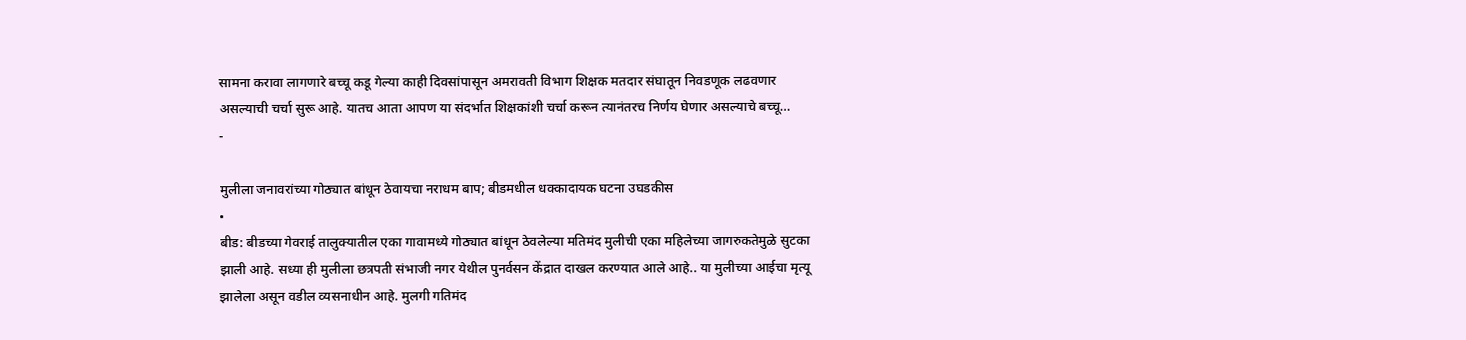सामना करावा लागणारे बच्चू कडू गेल्या काही दिवसांपासून अमरावती विभाग शिक्षक मतदार संघातून निवडणूक लढवणार असल्याची चर्चा सुरू आहे. यातच आता आपण या संदर्भात शिक्षकांशी चर्चा करून त्यानंतरच निर्णय घेणार असल्याचे बच्चू…
-

मुलीला जनावरांच्या गोठ्यात बांधून ठेवायचा नराधम बाप; बीडमधील धक्कादायक घटना उघडकीस
•
बीड: बीडच्या गेवराई तालुक्यातील एका गावामध्ये गोठ्यात बांधून ठेवलेल्या मतिमंद मुलीची एका महिलेच्या जागरुकतेमुळे सुटका झाली आहे. सध्या ही मुलीला छत्रपती संभाजी नगर येथील पुनर्वसन केंद्रात दाखल करण्यात आले आहे.. या मुलीच्या आईचा मृत्यू झालेला असून वडील व्यसनाधीन आहे. मुलगी गतिमंद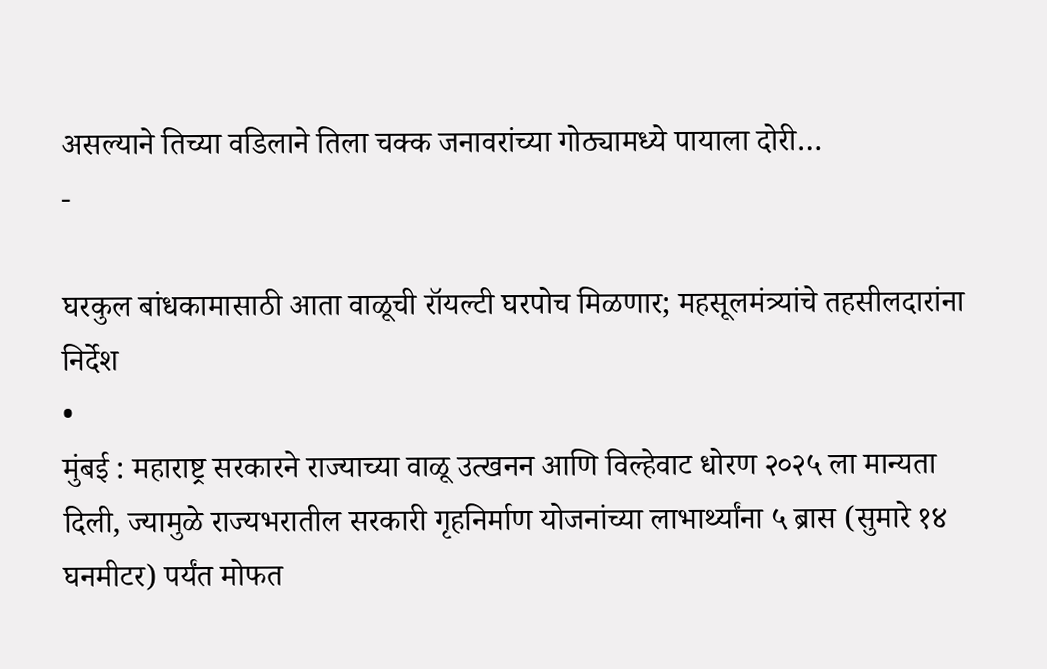असल्याने तिच्या वडिलाने तिला चक्क जनावरांच्या गोठ्यामध्ये पायाला दोरी…
-

घरकुल बांधकामासाठी आता वाळूची रॉयल्टी घरपोच मिळणार; महसूलमंत्र्यांचे तहसीलदारांना निर्देश
•
मुंबई : महाराष्ट्र सरकारने राज्याच्या वाळू उत्खनन आणि विल्हेवाट धोरण २०२५ ला मान्यता दिली, ज्यामुळे राज्यभरातील सरकारी गृहनिर्माण योजनांच्या लाभार्थ्यांना ५ ब्रास (सुमारे १४ घनमीटर) पर्यंत मोफत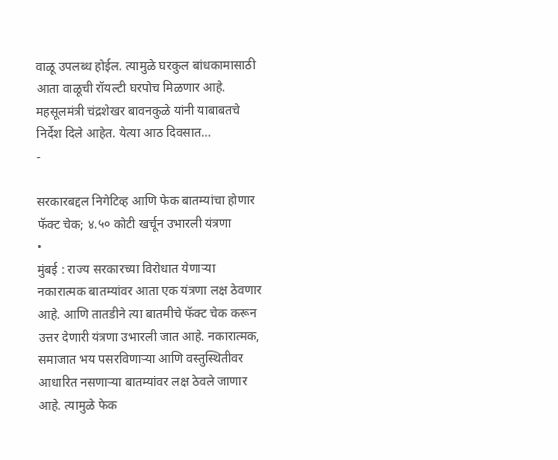वाळू उपलब्ध होईल. त्यामुळे घरकुल बांधकामासाठी आता वाळूची रॉयल्टी घरपोच मिळणार आहे. महसूलमंत्री चंद्रशेखर बावनकुळे यांनी याबाबतचे निर्देश दिले आहेत. येत्या आठ दिवसात…
-

सरकारबद्दल निगेटिव्ह आणि फेक बातम्यांचा होणार फॅक्ट चेक; ४.५० कोटी खर्चून उभारली यंत्रणा
•
मुंबई : राज्य सरकारच्या विरोधात येणाऱ्या नकारात्मक बातम्यांवर आता एक यंत्रणा लक्ष ठेवणार आहे. आणि तातडीने त्या बातमीचे फॅक्ट चेक करून उत्तर देणारी यंत्रणा उभारली जात आहे. नकारात्मक, समाजात भय पसरविणाऱ्या आणि वस्तुस्थितीवर आधारित नसणाऱ्या बातम्यांवर लक्ष ठेवले जाणार आहे. त्यामुळे फेक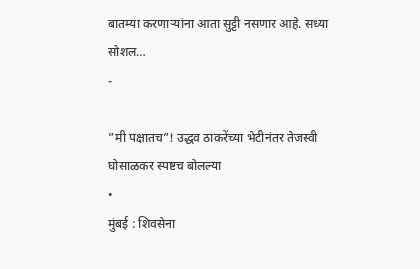बातम्या करणाऱ्यांना आता सुट्टी नसणार आहे. सध्या सोशल…
-

”मी पक्षातच”! उद्धव ठाकरेंच्या भेटीनंतर तेजस्वी घोसाळकर स्पष्टच बोलल्या
•
मुंबई : शिवसेना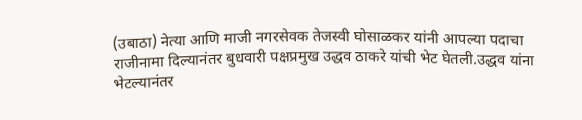(उबाठा) नेत्या आणि माजी नगरसेवक तेजस्वी घोसाळकर यांनी आपल्या पदाचा राजीनामा दिल्यानंतर बुधवारी पक्षप्रमुख उद्धव ठाकरे यांची भेट घेतली.उद्धव यांना भेटल्यानंतर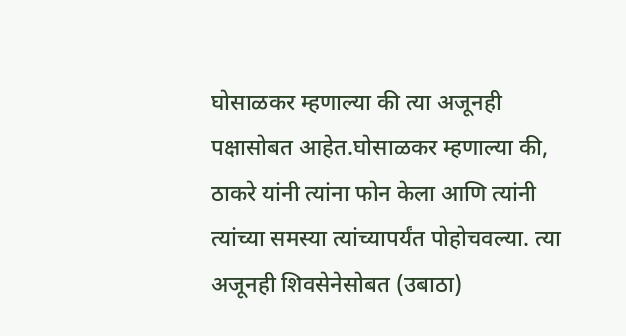घोसाळकर म्हणाल्या की त्या अजूनही पक्षासोबत आहेत.घोसाळकर म्हणाल्या की, ठाकरे यांनी त्यांना फोन केला आणि त्यांनी त्यांच्या समस्या त्यांच्यापर्यंत पोहोचवल्या. त्या अजूनही शिवसेनेसोबत (उबाठा)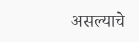असल्याचे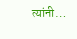त्यांनी…